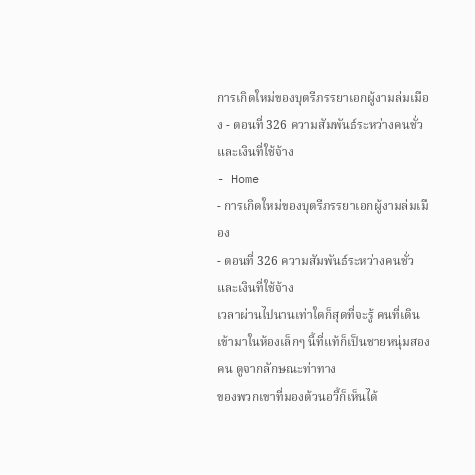การเกิดใหม่ของบุตรีภรรยาเอกผู้งามล่มเมือง - ตอนที่ 326 ความสัมพันธ์ระหว่างคนชั่วและเงินที่ใช้จ้าง
- Home
- การเกิดใหม่ของบุตรีภรรยาเอกผู้งามล่มเมือง
- ตอนที่ 326 ความสัมพันธ์ระหว่างคนชั่วและเงินที่ใช้จ้าง
เวลาผ่านไปนานเท่าใดก็สุดที่จะรู้ คนที่เดินเข้ามาในห้องเล็กๆ นี้ที่แท้ก็เป็นชายหนุ่มสองคน ดูจากลักษณะท่าทาง
ของพวกเขาที่มองต้วนอวี้ก็เห็นได้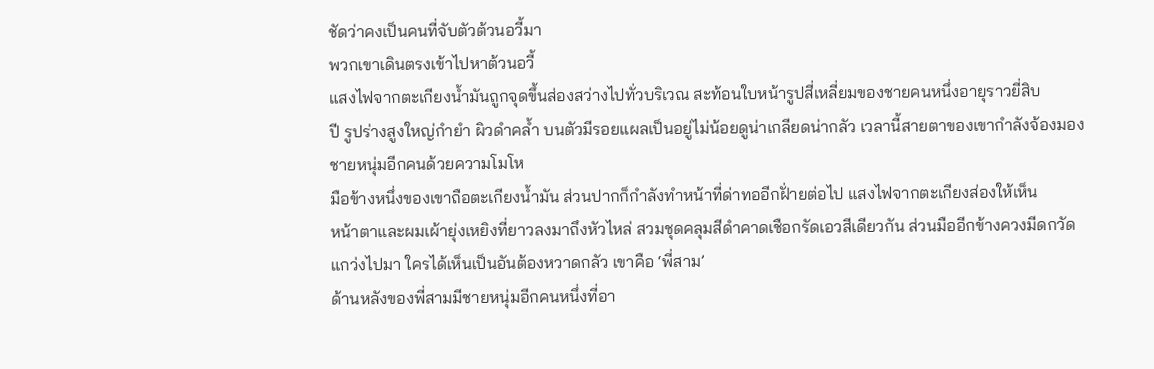ชัดว่าคงเป็นคนที่จับตัวต้วนอวี้มา
พวกเขาเดินตรงเข้าไปหาต้วนอวี้
แสงไฟจากตะเกียงนํ้ามันถูกจุดขึ้นส่องสว่างไปทั่วบริเวณ สะท้อนใบหน้ารูปสี่เหลี่ยมของชายคนหนึ่งอายุราวยี่สิบ
ปี รูปร่างสูงใหญ่กำยำ ผิวดำคลํ้า บนตัวมีรอยแผลเป็นอยู่ไม่น้อยดูน่าเกลียดน่ากลัว เวลานี้สายตาของเขากำลังจ้องมอง
ชายหนุ่มอีกคนด้วยความโมโห
มือข้างหนึ่งของเขาถือตะเกียงนํ้ามัน ส่วนปากก็กำลังทำหน้าที่ด่าทออีกฝั่ายต่อไป แสงไฟจากตะเกียงส่องให้เห็น
หน้าตาและผมเผ้ายุ่งเหยิงที่ยาวลงมาถึงหัวไหล่ สวมชุดคลุมสีดำคาดเชือกรัดเอวสีเดียวกัน ส่วนมืออีกข้างควงมีดกวัด
แกว่งไปมา ใครได้เห็นเป็นอันต้องหวาดกลัว เขาคือ ‘พี่สาม’
ด้านหลังของพี่สามมีชายหนุ่มอีกคนหนึ่งที่อา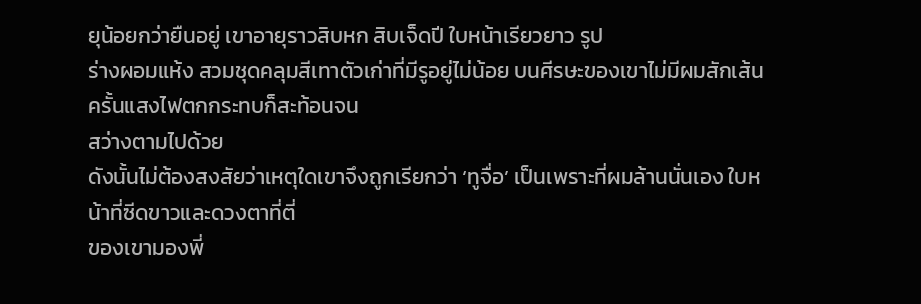ยุน้อยกว่ายืนอยู่ เขาอายุราวสิบหก สิบเจ็ดปี ใบหน้าเรียวยาว รูป
ร่างผอมแห้ง สวมชุดคลุมสีเทาตัวเก่าที่มีรูอยู่ไม่น้อย บนศีรษะของเขาไม่มีผมสักเส้น ครั้นแสงไฟตกกระทบก็สะท้อนจน
สว่างตามไปด้วย
ดังนั้นไม่ต้องสงสัยว่าเหตุใดเขาจึงถูกเรียกว่า ‘ทูจื่อ’ เป็นเพราะที่ผมล้านนั่นเอง ใบหน้าที่ซีดขาวและดวงตาที่ตี่
ของเขามองพี่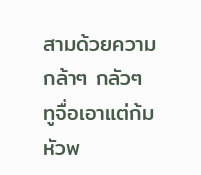สามด้วยความกล้าๆ กลัวๆ ทูจื่อเอาแต่ก้มหัวพ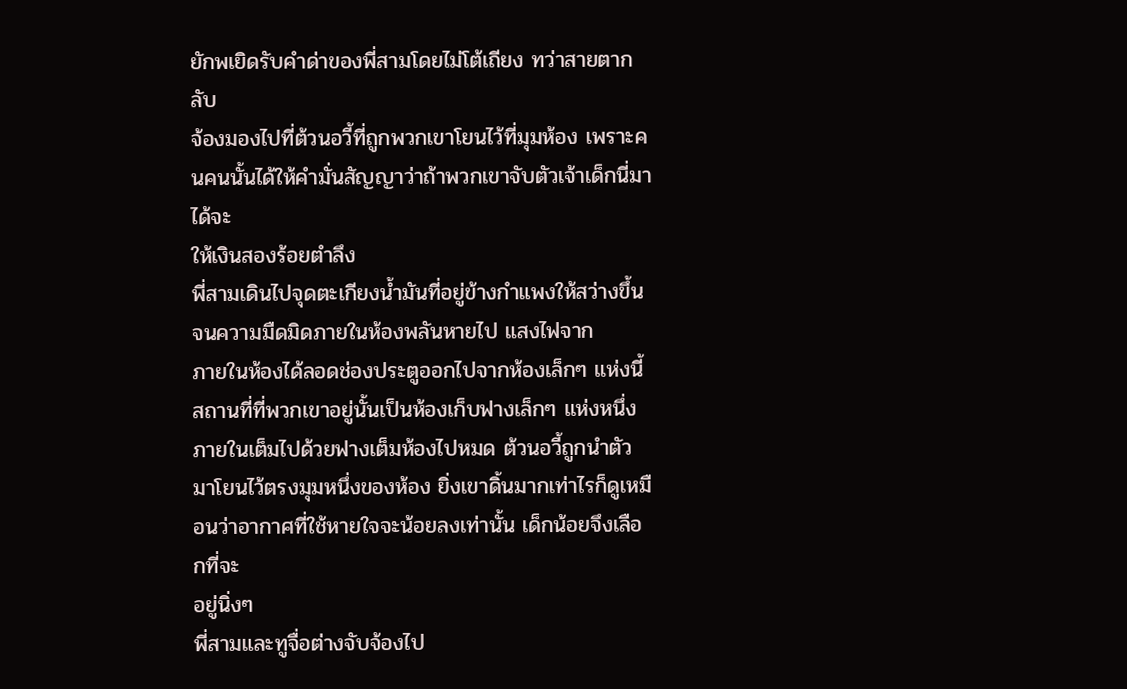ยักพเยิดรับคำด่าของพี่สามโดยไม่โต้เถียง ทว่าสายตากลับ
จ้องมองไปที่ต้วนอวี้ที่ถูกพวกเขาโยนไว้ที่มุมห้อง เพราะคนคนนั้นได้ให้คำมั่นสัญญาว่าถ้าพวกเขาจับตัวเจ้าเด็กนี่มาได้จะ
ให้เงินสองร้อยตำลึง
พี่สามเดินไปจุดตะเกียงนํ้ามันที่อยู่ข้างกำแพงให้สว่างขึ้นจนความมืดมิดภายในห้องพลันหายไป แสงไฟจาก
ภายในห้องได้ลอดช่องประตูออกไปจากห้องเล็กๆ แห่งนี้
สถานที่ที่พวกเขาอยู่นั้นเป็นห้องเก็บฟางเล็กๆ แห่งหนึ่ง ภายในเต็มไปด้วยฟางเต็มห้องไปหมด ต้วนอวี้ถูกนำตัว
มาโยนไว้ตรงมุมหนึ่งของห้อง ยิ่งเขาดิ้นมากเท่าไรก็ดูเหมือนว่าอากาศที่ใช้หายใจจะน้อยลงเท่านั้น เด็กน้อยจึงเลือกที่จะ
อยู่นิ่งๆ
พี่สามและทูจื่อต่างจับจ้องไป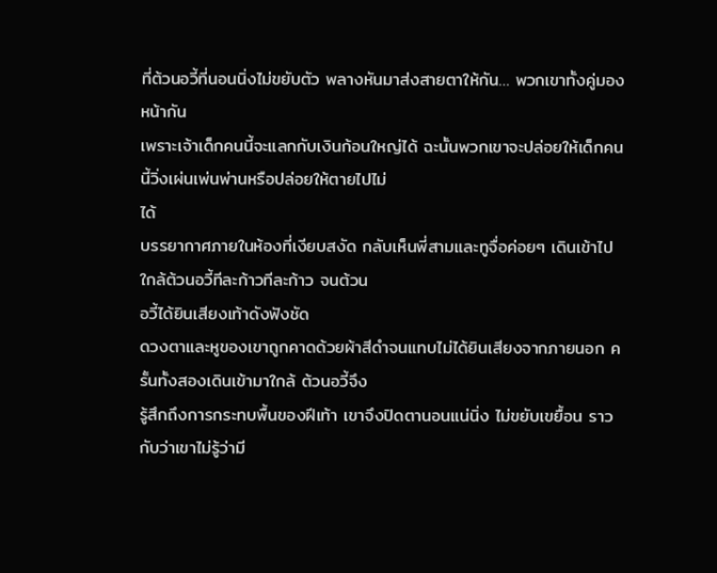ที่ต้วนอวี้ที่นอนนิ่งไม่ขยับตัว พลางหันมาส่งสายตาให้กัน… พวกเขาทั้งคู่มองหน้ากัน
เพราะเจ้าเด็กคนนี้จะแลกกับเงินก้อนใหญ่ได้ ฉะนั้นพวกเขาจะปล่อยให้เด็กคนนี้วิ่งเผ่นเพ่นพ่านหรือปล่อยให้ตายไปไม่
ได้
บรรยากาศภายในห้องที่เงียบสงัด กลับเห็นพี่สามและทูจื่อค่อยๆ เดินเข้าไปใกล้ต้วนอวี้ทีละก้าวทีละก้าว จนต้วน
อวี้ได้ยินเสียงเท้าดังฟังชัด
ดวงตาและหูของเขาถูกคาดด้วยผ้าสีดำจนแทบไม่ได้ยินเสียงจากภายนอก ครั้นทั้งสองเดินเข้ามาใกล้ ต้วนอวี้จึง
รู้สึกถึงการกระทบพื้นของฝีเท้า เขาจึงปิดตานอนแน่นิ่ง ไม่ขยับเขยื้อน ราวกับว่าเขาไม่รู้ว่ามี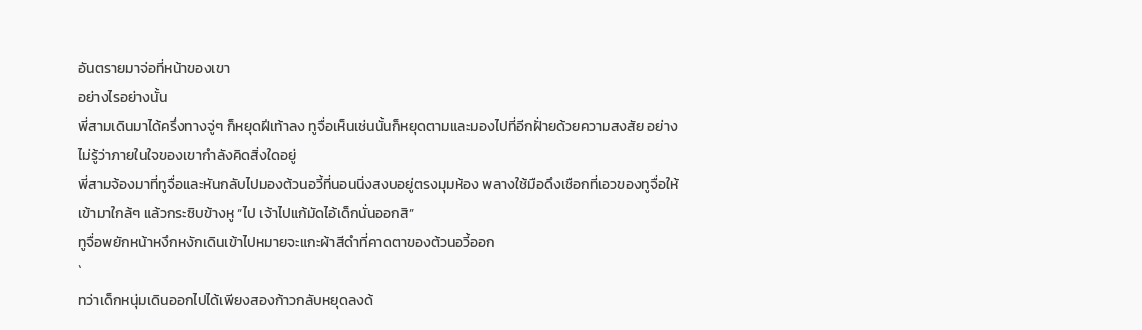อันตรายมาจ่อที่หน้าของเขา
อย่างไรอย่างนั้น
พี่สามเดินมาได้ครึ่งทางจู่ๆ ก็หยุดฝีเท้าลง ทูจื่อเห็นเช่นนั้นก็หยุดตามและมองไปที่อีกฝั่ายด้วยความสงสัย อย่าง
ไม่รู้ว่าภายในใจของเขากำลังคิดสิ่งใดอยู่
พี่สามจ้องมาที่ทูจื่อและหันกลับไปมองต้วนอวี้ที่นอนนิ่งสงบอยู่ตรงมุมห้อง พลางใช้มือดึงเชือกที่เอวของทูจื่อให้
เข้ามาใกล้ๆ แล้วกระซิบข้างหู “ไป เจ้าไปแก้มัดไอ้เด็กนั่นออกสิ”
ทูจื่อพยักหน้าหงึกหงักเดินเข้าไปหมายจะแกะผ้าสีดำที่คาดตาของต้วนอวี้ออก
`
ทว่าเด็กหนุ่มเดินออกไปได้เพียงสองก้าวกลับหยุดลงด้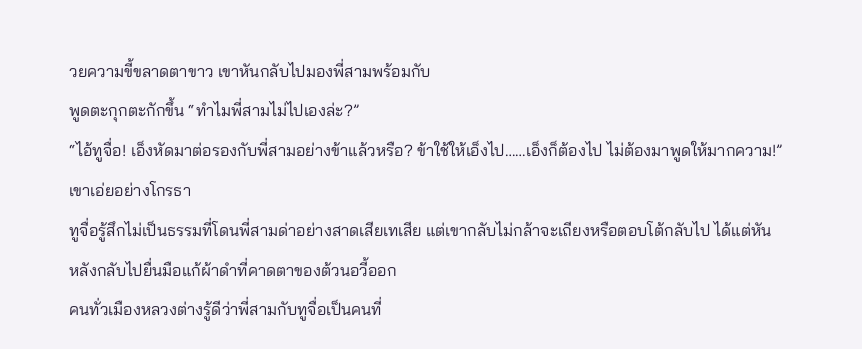วยความขี้ขลาดตาขาว เขาหันกลับไปมองพี่สามพร้อมกับ
พูดตะกุกตะกักขึ้น “ทำไมพี่สามไม่ไปเองล่ะ?”
“ไอ้ทูจื่อ! เอ็งหัดมาต่อรองกับพี่สามอย่างข้าแล้วหรือ? ข้าใช้ให้เอ็งไป……เอ็งก็ต้องไป ไม่ต้องมาพูดให้มากความ!”
เขาเอ่ยอย่างโกรธา
ทูจื่อรู้สึกไม่เป็นธรรมที่โดนพี่สามด่าอย่างสาดเสียเทเสีย แต่เขากลับไม่กล้าจะเถียงหรือตอบโต้กลับไป ได้แต่หัน
หลังกลับไปยื่นมือแก้ผ้าดำที่คาดตาของต้วนอวี้ออก
คนทั่วเมืองหลวงต่างรู้ดีว่าพี่สามกับทูจื่อเป็นคนที่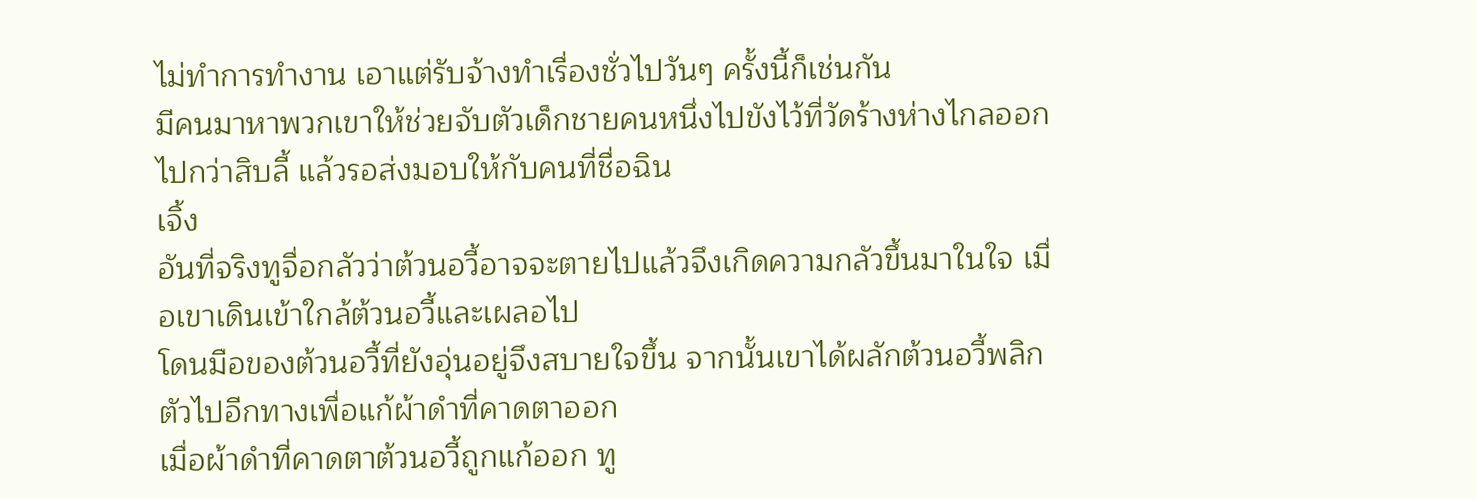ไม่ทำการทำงาน เอาแต่รับจ้างทำเรื่องชั่วไปวันๆ ครั้งนี้ก็เช่นกัน
มีคนมาหาพวกเขาให้ช่วยจับตัวเด็กชายคนหนึ่งไปขังไว้ที่วัดร้างห่างไกลออกไปกว่าสิบลี้ แล้วรอส่งมอบให้กับคนที่ชื่อฉิน
เจิ้ง
อันที่จริงทูจื่อกลัวว่าต้วนอวี้อาจจะตายไปแล้วจึงเกิดความกลัวขึ้นมาในใจ เมื่อเขาเดินเข้าใกล้ต้วนอวี้และเผลอไป
โดนมือของต้วนอวี้ที่ยังอุ่นอยู่จึงสบายใจขึ้น จากนั้นเขาได้ผลักต้วนอวี้พลิกตัวไปอีกทางเพื่อแก้ผ้าดำที่คาดตาออก
เมื่อผ้าดำที่คาดตาต้วนอวี้ถูกแก้ออก ทู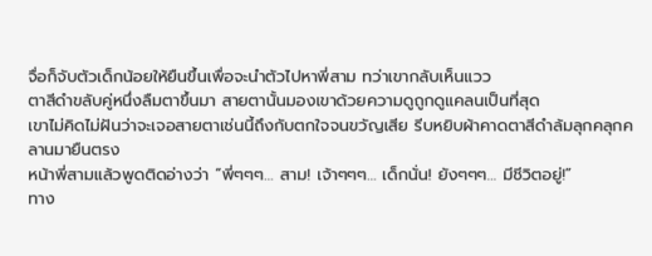จื่อก็จับตัวเด็กน้อยให้ยืนขึ้นเพื่อจะนำตัวไปหาพี่สาม ทว่าเขากลับเห็นแวว
ตาสีดำขลับคู่หนึ่งลืมตาขึ้นมา สายตานั้นมองเขาด้วยความดูถูกดูแคลนเป็นที่สุด
เขาไม่คิดไม่ฝันว่าจะเจอสายตาเช่นนี้ถึงกับตกใจจนขวัญเสีย รีบหยิบผ้าคาดตาสีดำล้มลุกคลุกคลานมายืนตรง
หน้าพี่สามแล้วพูดติดอ่างว่า “พี่ๆๆๆ… สาม! เจ้าๆๆๆ… เด็กนั่น! ยังๆๆๆ… มีชีวิตอยู่!”
ทาง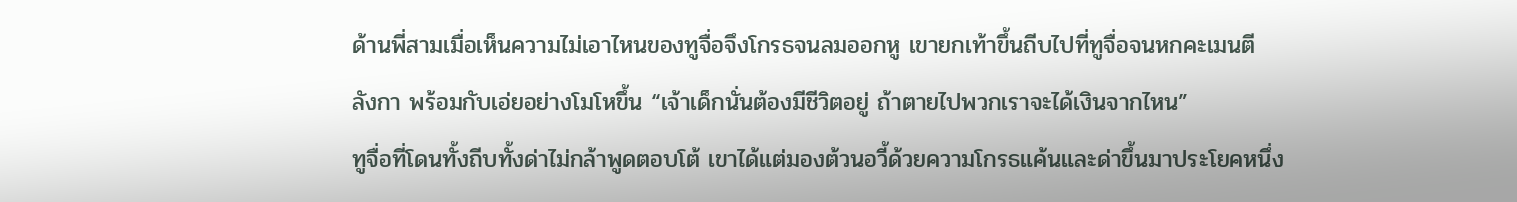ด้านพี่สามเมื่อเห็นความไม่เอาไหนของทูจื่อจึงโกรธจนลมออกหู เขายกเท้าขึ้นถีบไปที่ทูจื่อจนหกคะเมนตี
ลังกา พร้อมกับเอ่ยอย่างโมโหขึ้น “เจ้าเด็กนั่นต้องมีชีวิตอยู่ ถ้าตายไปพวกเราจะได้เงินจากไหน”
ทูจื่อที่โดนทั้งถีบทั้งด่าไม่กล้าพูดตอบโต้ เขาได้แต่มองต้วนอวี้ด้วยความโกรธแค้นและด่าขึ้นมาประโยคหนึ่ง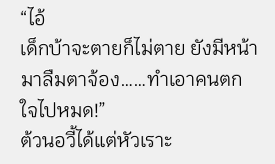“ไอ้
เด็กบ้าจะตายก็ไม่ตาย ยังมีหน้ามาลืมตาจ้อง……ทำเอาคนตกใจไปหมด!”
ต้วนอวี้ได้แต่หัวเราะ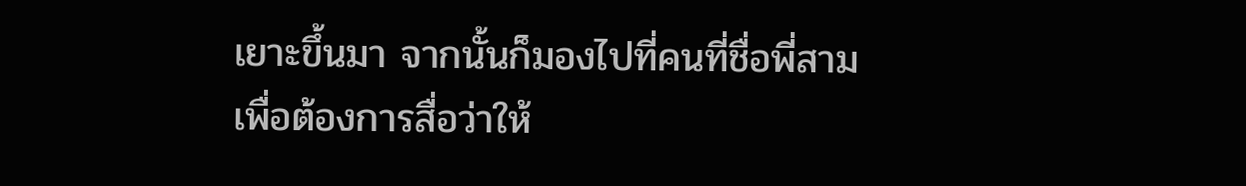เยาะขึ้นมา จากนั้นก็มองไปที่คนที่ชื่อพี่สาม เพื่อต้องการสื่อว่าให้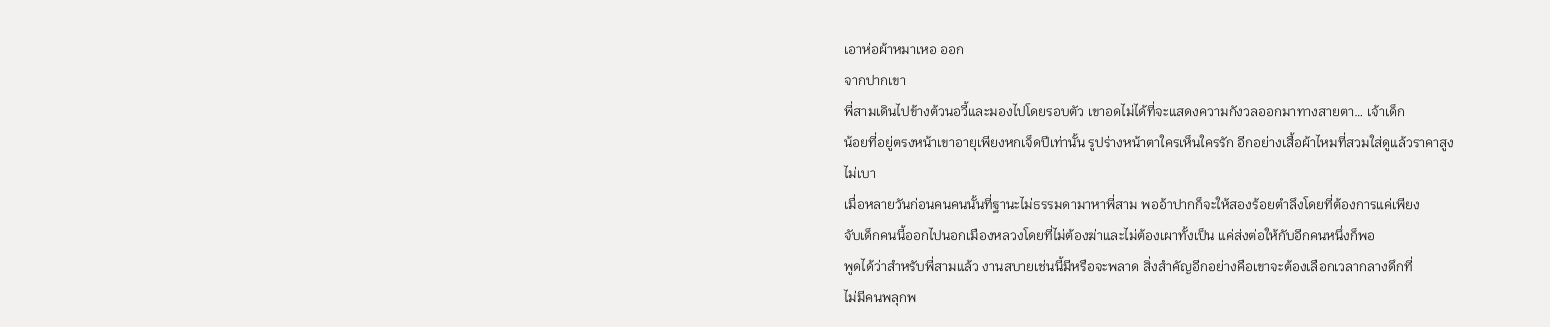เอาห่อผ้าหมาเหอ ออก
จากปากเขา
พี่สามเดินไปข้างต้วนอวี้และมองไปโดยรอบตัว เขาอดไม่ได้ที่จะแสดงความกังวลออกมาทางสายตา… เจ้าเด็ก
น้อยที่อยู่ตรงหน้าเขาอายุเพียงหกเจ็ดปีเท่านั้น รูปร่างหน้าตาใครเห็นใครรัก อีกอย่างเสื้อผ้าไหมที่สวมใส่ดูแล้วราคาสูง
ไม่เบา
เมื่อหลายวันก่อนคนคนนั้นที่ฐานะไม่ธรรมดามาหาพี่สาม พออ้าปากก็จะให้สองร้อยตำลึงโดยที่ต้องการแค่เพียง
จับเด็กคนนี้ออกไปนอกเมืองหลวงโดยที่ไม่ต้องฆ่าและไม่ต้องเผาทั้งเป็น แค่ส่งต่อให้กับอีกคนหนึ่งก็พอ
พูดได้ว่าสำหรับพี่สามแล้ว งานสบายเช่นนี้มีหรือจะพลาด สิ่งสำคัญอีกอย่างคือเขาจะต้องเลือกเวลากลางดึกที่
ไม่มีคนพลุกพ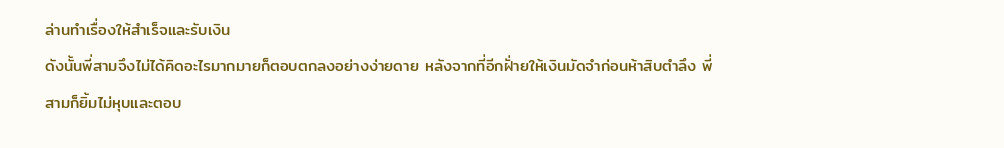ล่านทำเรื่องให้สำเร็จและรับเงิน
ดังนั้นพี่สามจึงไม่ได้คิดอะไรมากมายก็ตอบตกลงอย่างง่ายดาย หลังจากที่อีกฝั่ายให้เงินมัดจำก่อนห้าสิบตำลึง พี่
สามก็ยิ้มไม่หุบและตอบ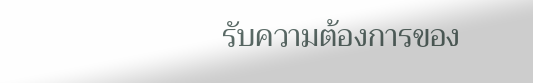รับความต้องการของ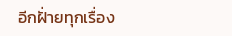อีกฝั่ายทุกเรื่อง